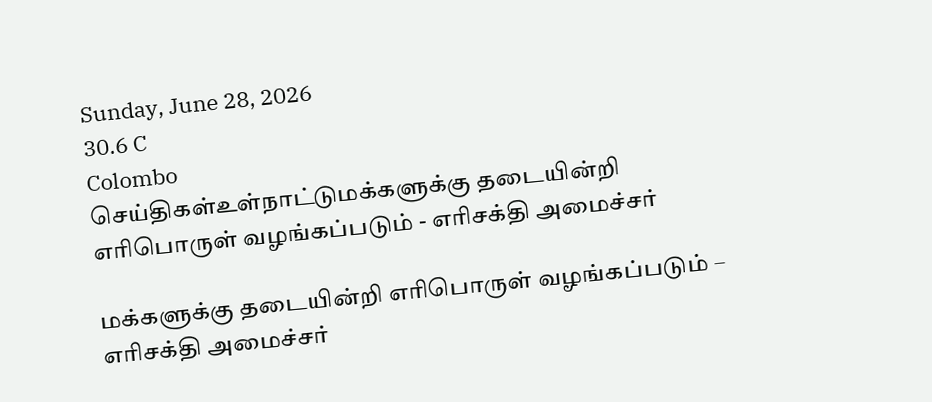Sunday, June 28, 2026
30.6 C
Colombo
செய்திகள்உள்நாட்டுமக்களுக்கு தடையின்றி எரிபொருள் வழங்கப்படும் - எரிசக்தி அமைச்சர்

மக்களுக்கு தடையின்றி எரிபொருள் வழங்கப்படும் – எரிசக்தி அமைச்சர்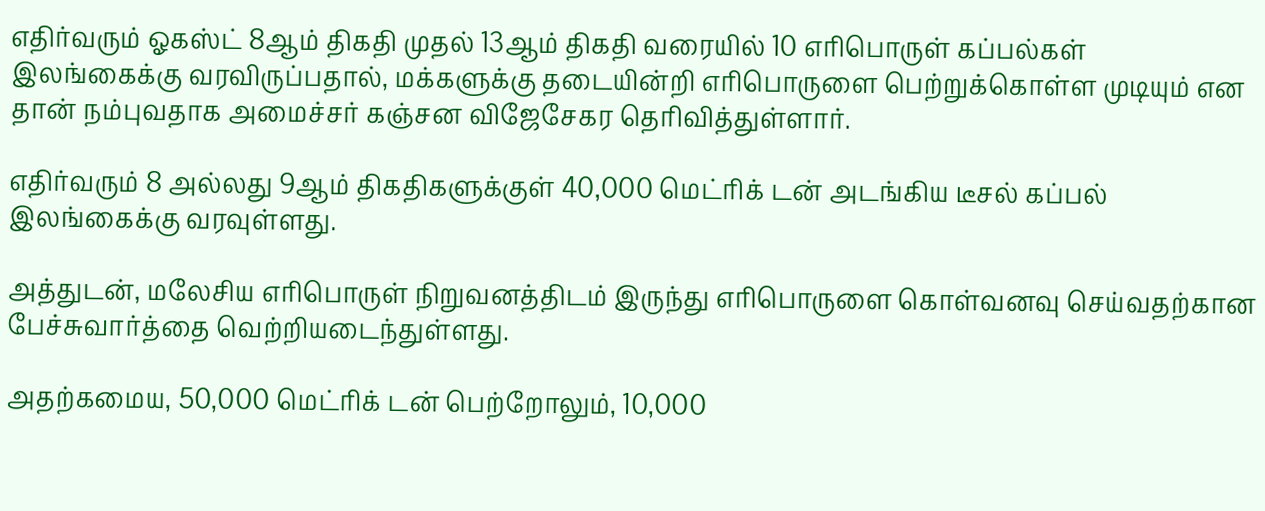எதிர்வரும் ஓகஸ்ட் 8ஆம் திகதி முதல் 13ஆம் திகதி வரையில் 10 எரிபொருள் கப்பல்கள் இலங்கைக்கு வரவிருப்பதால், மக்களுக்கு தடையின்றி எரிபொருளை பெற்றுக்கொள்ள முடியும் என தான் நம்புவதாக அமைச்சர் கஞ்சன விஜேசேகர தெரிவித்துள்ளார்.

எதிர்வரும் 8 அல்லது 9ஆம் திகதிகளுக்குள் 40,000 மெட்ரிக் டன் அடங்கிய டீசல் கப்பல் இலங்கைக்கு வரவுள்ளது.

அத்துடன், மலேசிய எரிபொருள் நிறுவனத்திடம் இருந்து எரிபொருளை கொள்வனவு செய்வதற்கான பேச்சுவார்த்தை வெற்றியடைந்துள்ளது.

அதற்கமைய, 50,000 மெட்ரிக் டன் பெற்றோலும், 10,000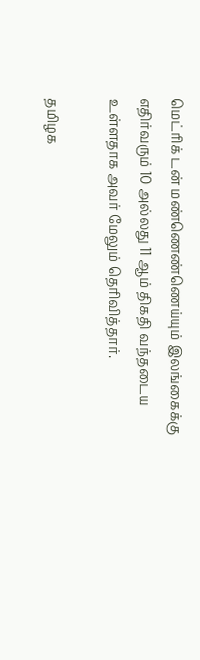மெட்ரிக் டன் மண்ணெண்ணெய்யும் இலங்கைக்கு எதிர்வரும் 10 அல்லது 11 ஆம் திகதி வந்தடைய உள்ளதாக அவர் மேலும் தெரிவித்தார்.

தமிழக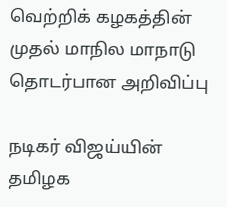வெற்றிக் கழகத்தின் முதல் மாநில மாநாடு தொடர்பான அறிவிப்பு

நடிகர் விஜய்யின் தமிழக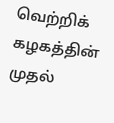வெற்றிக் கழகத்தின் முதல்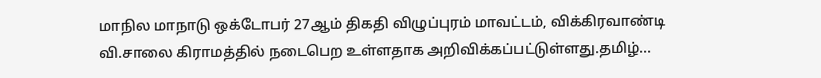மாநில மாநாடு ஒக்டோபர் 27ஆம் திகதி விழுப்புரம் மாவட்டம், விக்கிரவாண்டி வி.சாலை கிராமத்தில் நடைபெற உள்ளதாக அறிவிக்கப்பட்டுள்ளது.தமிழ்...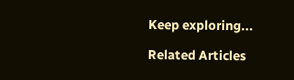Keep exploring...

Related Articles